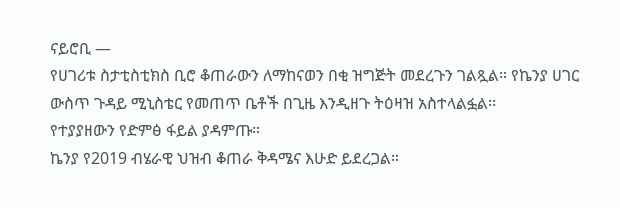ናይሮቢ —
የሀገሪቱ ስታቲስቲክስ ቢሮ ቆጠራውን ለማከናወን በቂ ዝግጅት መደረጉን ገልጿል። የኬንያ ሀገር ውስጥ ጉዳይ ሚኒስቴር የመጠጥ ቤቶች በጊዜ እንዲዘጉ ትዕዛዝ አስተላልፏል፡፡
የተያያዘውን የድምፅ ፋይል ያዳምጡ።
ኬንያ የ2019 ብሄራዊ ህዝብ ቆጠራ ቅዳሜና እሁድ ይደረጋል።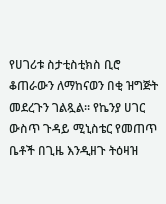የሀገሪቱ ስታቲስቲክስ ቢሮ ቆጠራውን ለማከናወን በቂ ዝግጅት መደረጉን ገልጿል። የኬንያ ሀገር ውስጥ ጉዳይ ሚኒስቴር የመጠጥ ቤቶች በጊዜ እንዲዘጉ ትዕዛዝ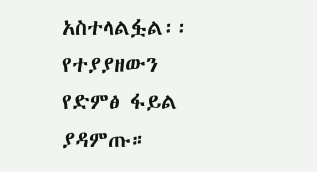አስተላልፏል፡፡
የተያያዘውን የድምፅ ፋይል ያዳምጡ።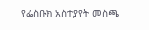የፌስቡክ አስተያየት መስጫ